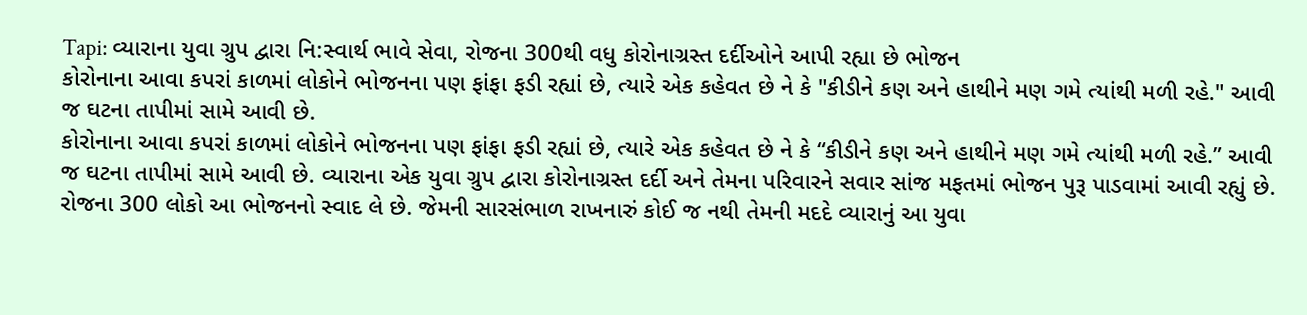Tapi: વ્યારાના યુવા ગ્રુપ દ્વારા નિ:સ્વાર્થ ભાવે સેવા, રોજના 300થી વધુ કોરોનાગ્રસ્ત દર્દીઓને આપી રહ્યા છે ભોજન
કોરોનાના આવા કપરાં કાળમાં લોકોને ભોજનના પણ ફાંફા ફડી રહ્યાં છે, ત્યારે એક કહેવત છે ને કે "કીડીને કણ અને હાથીને મણ ગમે ત્યાંથી મળી રહે." આવી જ ઘટના તાપીમાં સામે આવી છે.
કોરોનાના આવા કપરાં કાળમાં લોકોને ભોજનના પણ ફાંફા ફડી રહ્યાં છે, ત્યારે એક કહેવત છે ને કે “કીડીને કણ અને હાથીને મણ ગમે ત્યાંથી મળી રહે.” આવી જ ઘટના તાપીમાં સામે આવી છે. વ્યારાના એક યુવા ગ્રુપ દ્વારા કોરોનાગ્રસ્ત દર્દી અને તેમના પરિવારને સવાર સાંજ મફતમાં ભોજન પુરૂ પાડવામાં આવી રહ્યું છે. રોજના 300 લોકો આ ભોજનનો સ્વાદ લે છે. જેમની સારસંભાળ રાખનારું કોઈ જ નથી તેમની મદદે વ્યારાનું આ યુવા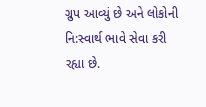ગ્રુપ આવ્યું છે અને લોકોની નિ:સ્વાર્થ ભાવે સેવા કરી રહ્યા છે.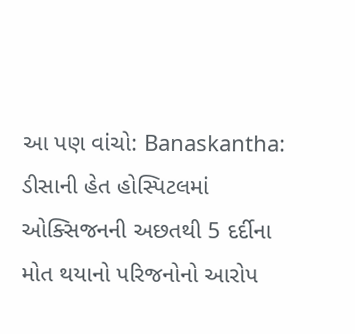આ પણ વાંચો: Banaskantha: ડીસાની હેત હોસ્પિટલમાં ઓક્સિજનની અછતથી 5 દર્દીના મોત થયાનો પરિજનોનો આરોપ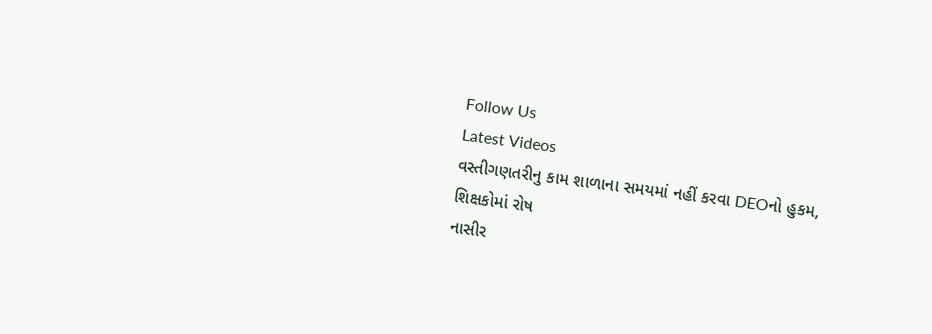Follow Us
Latest Videos
વસ્તીગણતરીનુ કામ શાળાના સમયમાં નહીં કરવા DEOનો હુકમ, શિક્ષકોમાં રોષ
નાસીર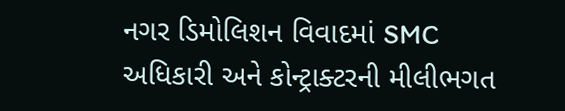નગર ડિમોલિશન વિવાદમાં SMC અધિકારી અને કોન્ટ્રાક્ટરની મીલીભગત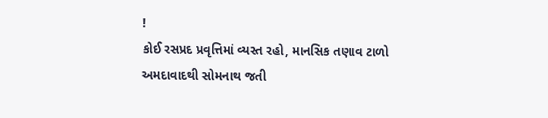!
કોઈ રસપ્રદ પ્રવૃત્તિમાં વ્યસ્ત રહો, માનસિક તણાવ ટાળો
અમદાવાદથી સોમનાથ જતી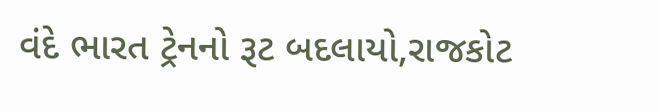વંદે ભારત ટ્રેનનો રૂટ બદલાયો,રાજકોટ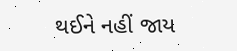થઈને નહીં જાય